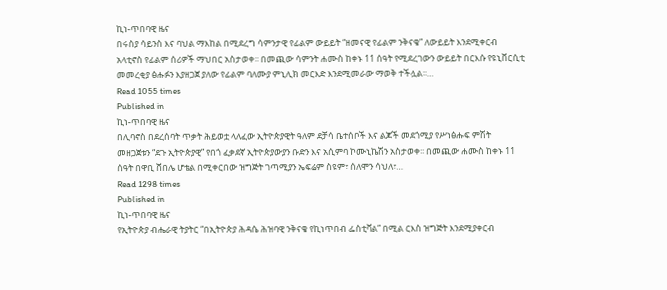ኪነ-ጥበባዊ ዜና
በሩስያ ሳይንስ እና ባህል ማእከል በሚደረግ ሳምንታዊ የፊልም ውይይት “ዘመናዊ የፊልም ንቅናቄ” ለውይይት እንደሚቀርብ አላቲኖስ የፊልም ሰሪዎች ማህበር አስታወቀ፡፡ በመጪው ሳምንት ሐሙስ ከቀኑ 11 ሰዓት የሚደረገውን ውይይት በርእሱ የዩኒቨርሲቲ መመረቂያ ፅሑፉን እያዘጋጀ ያለው የፊልም ባለሙያ ምኒሊክ መርእድ እንደሚመራው ማወቅ ተችሏል፡፡…
Read 1055 times
Published in
ኪነ-ጥበባዊ ዜና
በሊባኖስ በደረሰባት ጥቃት ሕይወቷ ላለፈው ኢትዮጵያዊት ዓለም ደቻሳ ቤተሰቦች እና ልጆች መደጎሚያ የሥነፅሑፍ ምሽት መዘጋጀቱን “ደጉ ኢትዮጵያዊ” የበጎ ፈቃደኛ ኢትዮጵያውያን ቡድን እና አሲምባ ኮሙኒኬሽን አስታወቀ፡፡ በመጪው ሐሙስ ከቀኑ 11 ሰዓት በዋቢ ሸበሌ ሆቴል በሚቀርበው ዝግጅት ገጣሚያን ኤፍሬም ስዩም፣ ሰለሞን ሳህለ፣…
Read 1298 times
Published in
ኪነ-ጥበባዊ ዜና
የኢትዮጵያ ብሔራዊ ትያትር “በኢትዮጵያ ሕዳሴ ሕዝባዊ ንቅናቄ የኪነጥበብ ፌስቲቫል” በሚል ርእስ ዝግጅት እንደሚያቀርብ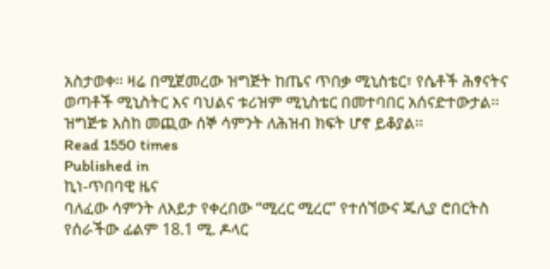አስታወቀ፡፡ ዛሬ በሚጀመረው ዝግጅት ከጤና ጥበቃ ሚኒስቴር፣ የሴቶች ሕፃናትና ወጣቶች ሚኒስትር እና ባህልና ቱሪዝም ሚኒስቴር በመተባበር አሰናድተውታል፡፡ ዝግጅቱ እስከ መጪው ሰኞ ሳምንት ለሕዝብ ክፍት ሆኖ ይቆያል፡፡
Read 1550 times
Published in
ኪነ-ጥበባዊ ዜና
ባለፈው ሳምንት ለእይታ የቀረበው “ሚረር ሚረር” የተሰኘውና ጁሊያ ሮበርትስ የሰራችው ፊልም 18.1 ሚ. ዶላር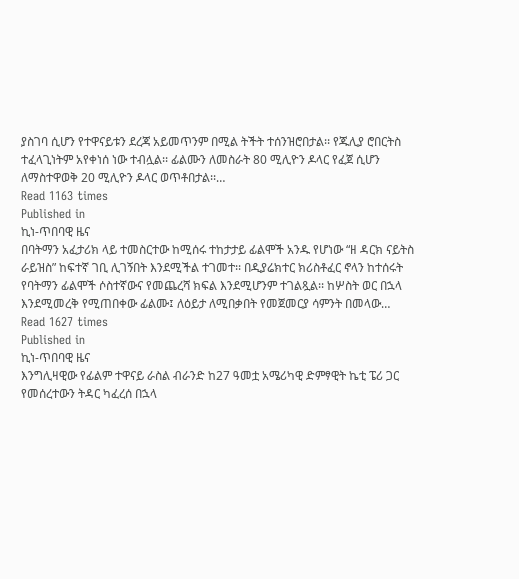ያስገባ ሲሆን የተዋናይቱን ደረጃ አይመጥንም በሚል ትችት ተሰንዝሮበታል፡፡ የጁሊያ ሮበርትስ ተፈላጊነትም አየቀነሰ ነው ተብሏል፡፡ ፊልሙን ለመስራት 80 ሚሊዮን ዶላር የፈጀ ሲሆን ለማስተዋወቅ 20 ሚሊዮን ዶላር ወጥቶበታል፡፡…
Read 1163 times
Published in
ኪነ-ጥበባዊ ዜና
በባትማን አፈታሪክ ላይ ተመስርተው ከሚሰሩ ተከታታይ ፊልሞች አንዱ የሆነው “ዘ ዳርክ ናይትስ ራይዝስ” ከፍተኛ ገቢ ሊገኝበት እንደሚችል ተገመተ፡፡ በዲያሬክተር ክሪስቶፈር ኖላን ከተሰሩት የባትማን ፊልሞች ሶስተኛውና የመጨረሻ ክፍል እንደሚሆንም ተገልጿል፡፡ ከሦስት ወር በኋላ እንደሚመረቅ የሚጠበቀው ፊልሙ፤ ለዕይታ ለሚበቃበት የመጀመርያ ሳምንት በመላው…
Read 1627 times
Published in
ኪነ-ጥበባዊ ዜና
እንግሊዛዊው የፊልም ተዋናይ ራስል ብራንድ ከ27 ዓመቷ አሜሪካዊ ድምፃዊት ኬቲ ፔሪ ጋር የመሰረተውን ትዳር ካፈረሰ በኋላ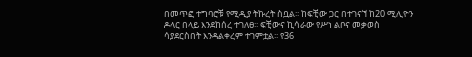በመጥፎ ተግባሮቹ የሚዲያ ትኩረት ስቧል፡፡ ከፍቺው ጋር በተገናኘ ከ20 ሚሊዮን ዶላር በላይ እንደከሰረ ተገለፀ፡፡ ፍቺውና ኪሳራው የሥነ ልቦና መቃወስ ሳያደርስበት እንዳልቀረም ተገምቷል፡፡ የ36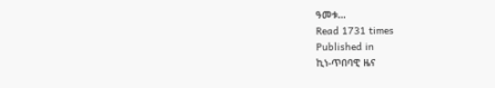ዓመቱ…
Read 1731 times
Published in
ኪነ-ጥበባዊ ዜና